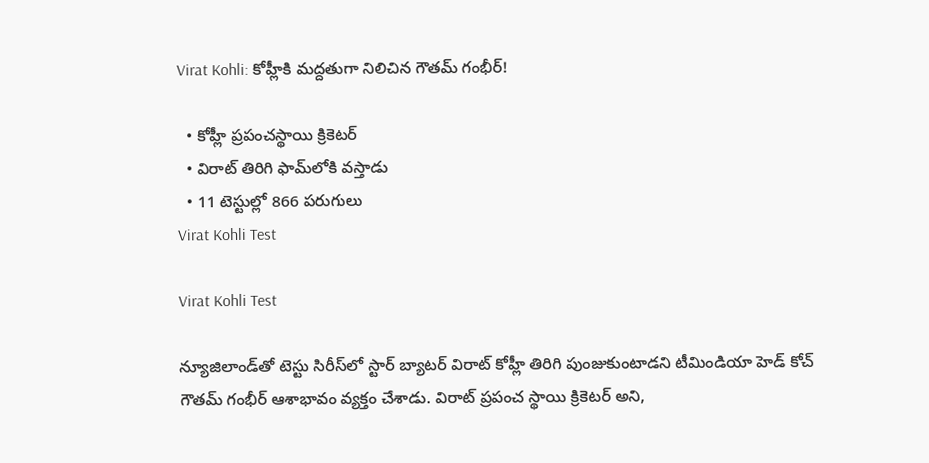Virat Kohli: కోహ్లీకి మద్దతుగా నిలిచిన గౌతమ్ గంభీర్‌!

  • కోహ్లీ ప్రపంచస్థాయి క్రికెటర్‌
  • విరాట్‌ తిరిగి ఫామ్‌లోకి వస్తాడు
  • 11 టెస్టుల్లో 866 పరుగులు
Virat Kohli Test

Virat Kohli Test

న్యూజిలాండ్‌తో టెస్టు సిరీస్‌లో స్టార్‌ బ్యాటర్‌ విరాట్‌ కోహ్లీ తిరిగి పుంజుకుంటాడని టీమిండియా హెడ్‌ కోచ్‌ గౌతమ్‌ గంభీర్‌ ఆశాభావం వ్యక్తం చేశాడు. విరాట్ ప్రపంచ స్థాయి క్రికెటర్‌ అని,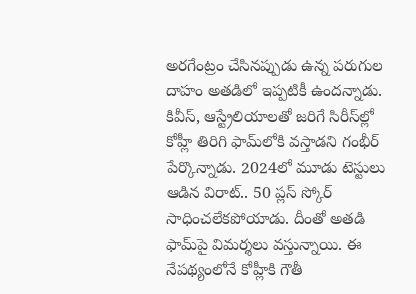అరగేంట్రం చేసినప్పుడు ఉన్న పరుగుల దాహం అతడిలో ఇప్పటికీ ఉందన్నాడు. కివీస్‌, ఆస్ట్రేలియాలతో జరిగే సిరీస్‌ల్లో కోహ్లీ తిరిగి ఫామ్‌లోకి వస్తాడని గంభీర్‌ పేర్కొన్నాడు. 2024లో మూడు టెస్టులు ఆడిన విరాట్.. 50 ప్లస్ స్కోర్ సాధించలేకపోయాడు. దీంతో అతడి ఫామ్‌పై విమర్శలు వస్తున్నాయి. ఈ నేపథ్యంలోనే కోహ్లీకి గౌతీ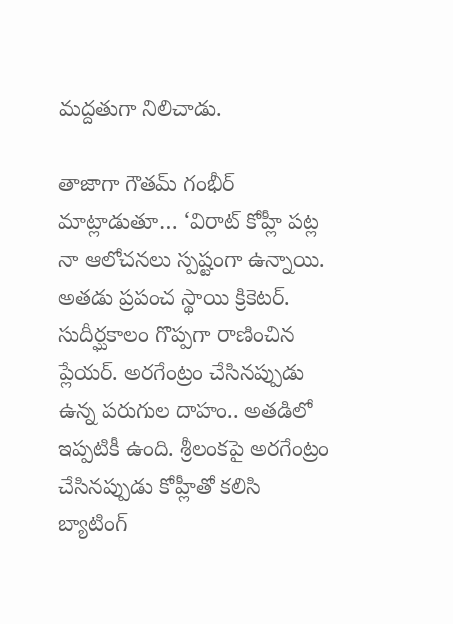మద్దతుగా నిలిచాడు.

తాజాగా గౌతమ్‌ గంభీర్‌ మాట్లాడుతూ… ‘విరాట్ కోహ్లీ పట్ల నా ఆలోచనలు స్పష్టంగా ఉన్నాయి. అతడు ప్రపంచ స్థాయి క్రికెటర్‌. సుదీర్ఘకాలం గొప్పగా రాణించిన ప్లేయర్. అరగేంట్రం చేసినప్పుడు ఉన్న పరుగుల దాహం.. అతడిలో ఇప్పటికీ ఉంది. శ్రీలంకపై అరగేంట్రం చేసినప్పుడు కోహ్లీతో కలిసి బ్యాటింగ్‌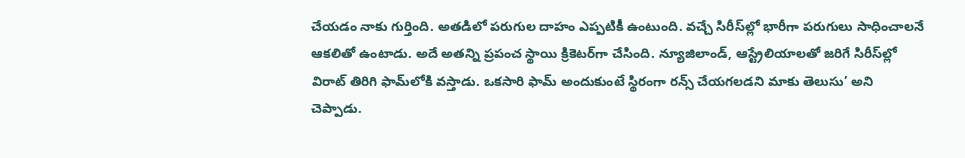చేయడం నాకు గుర్తింది. అతడిలో పరుగుల దాహం ఎప్పటికీ ఉంటుంది. వచ్చే సిరీస్‌ల్లో భారీగా పరుగులు సాధించాలనే ఆకలితో ఉంటాడు. అదే అతన్ని ప్రపంచ స్థాయి క్రికెటర్‌గా చేసింది. న్యూజిలాండ్‌, ఆస్ట్రేలియాలతో జరిగే సిరీస్‌ల్లో విరాట్ తిరిగి ఫామ్‌లోకి వస్తాడు. ఒకసారి ఫామ్ అందుకుంటే స్థిరంగా రన్స్ చేయగలడని మాకు తెలుసు’ అని చెప్పాడు.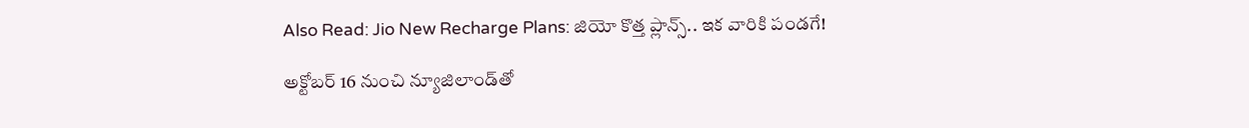Also Read: Jio New Recharge Plans: జియో కొత్త ప్లాన్స్.. ఇక వారికి పండగే!

అక్టోబర్ 16 నుంచి న్యూజిలాండ్‌తో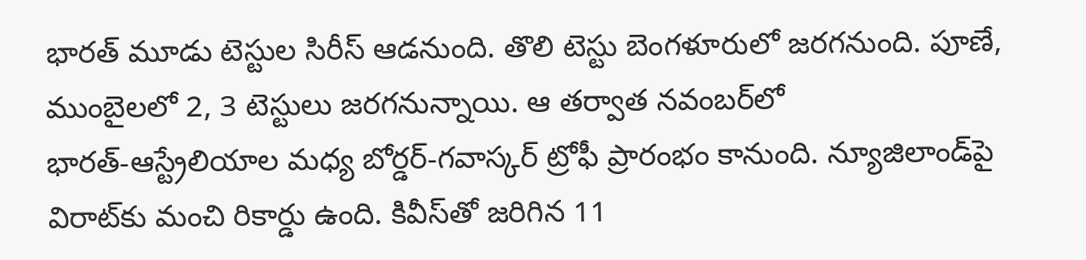భారత్‌ మూడు టెస్టుల సిరీస్ ఆడనుంది. తొలి టెస్టు బెంగళూరులో జరగనుంది. పూణే, ముంబైలలో 2, 3 టెస్టులు జరగనున్నాయి. ఆ తర్వాత నవంబర్‌లో భారత్‌-ఆస్ట్రేలియాల మధ్య బోర్డర్‌-గవాస్కర్ ట్రోఫీ ప్రారంభం కానుంది. న్యూజిలాండ్‌పై విరాట్‌కు మంచి రికార్డు ఉంది. కివీస్‌తో జరిగిన 11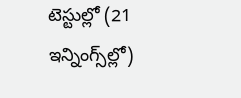టెస్టుల్లో (21 ఇన్నింగ్స్‌ల్లో)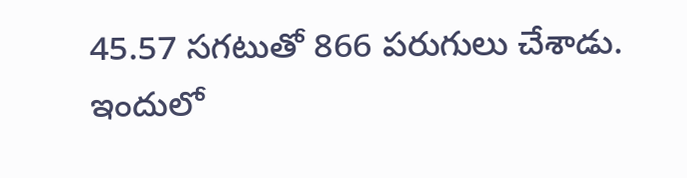45.57 సగటుతో 866 పరుగులు చేశాడు. ఇందులో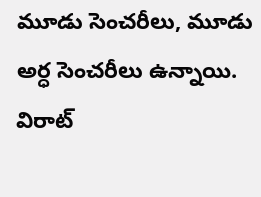మూడు సెంచరీలు, మూడు అర్ధ సెంచరీలు ఉన్నాయి. విరాట్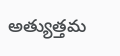అత్యుత్తమ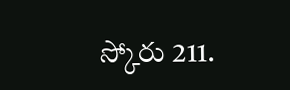స్కోరు 211.